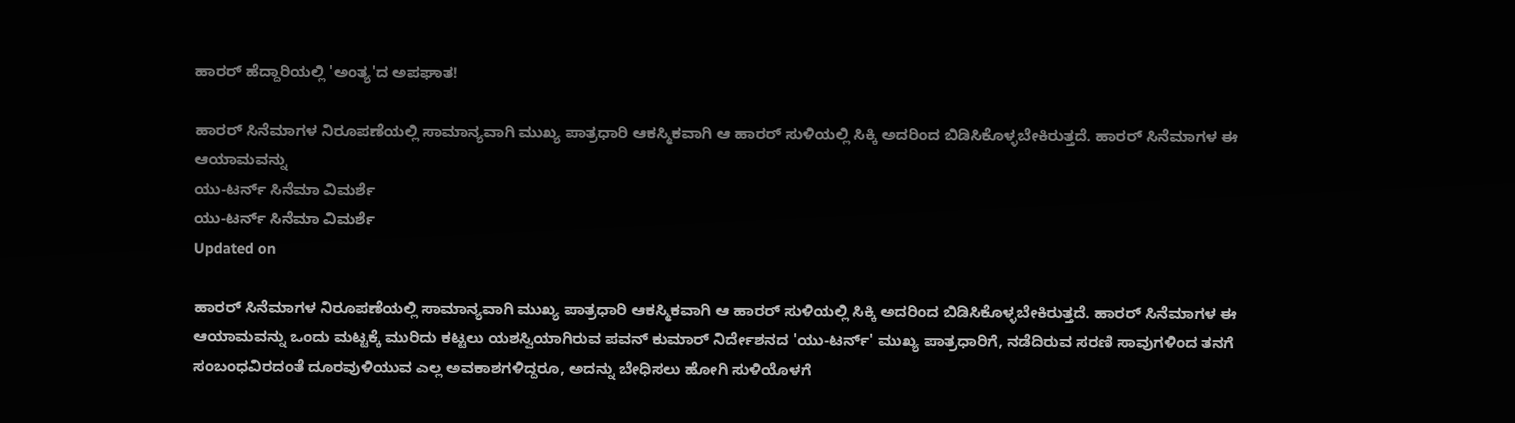ಹಾರರ್ ಹೆದ್ದಾರಿಯಲ್ಲಿ 'ಅಂತ್ಯ'ದ ಅಪಘಾತ!

ಹಾರರ್ ಸಿನೆಮಾಗಳ ನಿರೂಪಣೆಯಲ್ಲಿ ಸಾಮಾನ್ಯವಾಗಿ ಮುಖ್ಯ ಪಾತ್ರಧಾರಿ ಆಕಸ್ಮಿಕವಾಗಿ ಆ ಹಾರರ್ ಸುಳಿಯಲ್ಲಿ ಸಿಕ್ಕಿ ಅದರಿಂದ ಬಿಡಿಸಿಕೊಳ್ಳಬೇಕಿರುತ್ತದೆ. ಹಾರರ್ ಸಿನೆಮಾಗಳ ಈ ಆಯಾಮವನ್ನು
ಯು-ಟರ್ನ್ ಸಿನೆಮಾ ವಿಮರ್ಶೆ
ಯು-ಟರ್ನ್ ಸಿನೆಮಾ ವಿಮರ್ಶೆ
Updated on

ಹಾರರ್ ಸಿನೆಮಾಗಳ ನಿರೂಪಣೆಯಲ್ಲಿ ಸಾಮಾನ್ಯವಾಗಿ ಮುಖ್ಯ ಪಾತ್ರಧಾರಿ ಆಕಸ್ಮಿಕವಾಗಿ ಆ ಹಾರರ್ ಸುಳಿಯಲ್ಲಿ ಸಿಕ್ಕಿ ಅದರಿಂದ ಬಿಡಿಸಿಕೊಳ್ಳಬೇಕಿರುತ್ತದೆ. ಹಾರರ್ ಸಿನೆಮಾಗಳ ಈ ಆಯಾಮವನ್ನು ಒಂದು ಮಟ್ಟಕ್ಕೆ ಮುರಿದು ಕಟ್ಟಲು ಯಶಸ್ವಿಯಾಗಿರುವ ಪವನ್ ಕುಮಾರ್ ನಿರ್ದೇಶನದ 'ಯು-ಟರ್ನ್' ಮುಖ್ಯ ಪಾತ್ರಧಾರಿಗೆ, ನಡೆದಿರುವ ಸರಣಿ ಸಾವುಗಳಿಂದ ತನಗೆ ಸಂಬಂಧವಿರದಂತೆ ದೂರವುಳಿಯುವ ಎಲ್ಲ ಅವಕಾಶಗಳಿದ್ದರೂ, ಅದನ್ನು ಬೇಧಿಸಲು ಹೋಗಿ ಸುಳಿಯೊಳಗೆ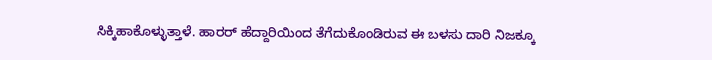ಸಿಕ್ಕಿಹಾಕೊಳ್ಳುತ್ತಾಳೆ. ಹಾರರ್ ಹೆದ್ದಾರಿಯಿಂದ ತೆಗೆದುಕೊಂಡಿರುವ ಈ ಬಳಸು ದಾರಿ ನಿಜಕ್ಕೂ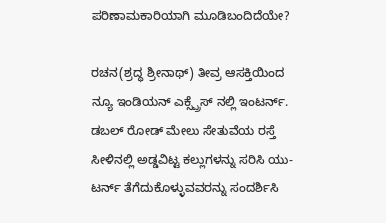ಪರಿಣಾಮಕಾರಿಯಾಗಿ ಮೂಡಿಬಂದಿದೆಯೇ?

ರಚನ(ಶ್ರದ್ಧ ಶ್ರೀನಾಥ್) ತೀವ್ರ ಆಸಕ್ತಿಯಿಂದ ನ್ಯೂ ಇಂಡಿಯನ್ ಎಕ್ಸ್ಪ್ರೆಸ್ ನಲ್ಲಿ ಇಂಟರ್ನ್. ಡಬಲ್ ರೋಡ್ ಮೇಲು ಸೇತುವೆಯ ರಸ್ತೆ ಸೀಳಿನಲ್ಲಿ ಅಡ್ಡವಿಟ್ಟ ಕಲ್ಲುಗಳನ್ನು ಸರಿಸಿ ಯು-ಟರ್ನ್ ತೆಗೆದುಕೊಳ್ಳುವವರನ್ನು ಸಂದರ್ಶಿಸಿ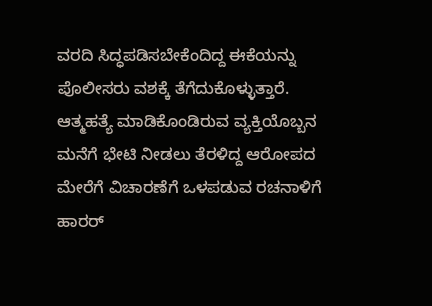ವರದಿ ಸಿದ್ಧಪಡಿಸಬೇಕೆಂದಿದ್ದ ಈಕೆಯನ್ನು ಪೊಲೀಸರು ವಶಕ್ಕೆ ತೆಗೆದುಕೊಳ್ಳುತ್ತಾರೆ. ಆತ್ಮಹತ್ಯೆ ಮಾಡಿಕೊಂಡಿರುವ ವ್ಯಕ್ತಿಯೊಬ್ಬನ ಮನೆಗೆ ಭೇಟಿ ನೀಡಲು ತೆರಳಿದ್ದ ಆರೋಪದ ಮೇರೆಗೆ ವಿಚಾರಣೆಗೆ ಒಳಪಡುವ ರಚನಾಳಿಗೆ ಹಾರರ್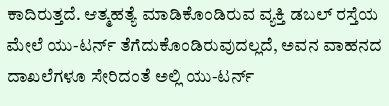ಕಾದಿರುತ್ತದೆ. ಆತ್ಮಹತ್ಯೆ ಮಾಡಿಕೊಂಡಿರುವ ವ್ಯಕ್ತಿ ಡಬಲ್ ರಸ್ತೆಯ ಮೇಲೆ ಯು-ಟರ್ನ್ ತೆಗೆದುಕೊಂಡಿರುವುದಲ್ಲದೆ, ಅವನ ವಾಹನದ ದಾಖಲೆಗಳೂ ಸೇರಿದಂತೆ ಅಲ್ಲಿ ಯು-ಟರ್ನ್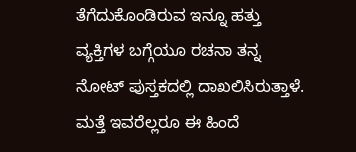ತೆಗೆದುಕೊಂಡಿರುವ ಇನ್ನೂ ಹತ್ತು ವ್ಯಕ್ತಿಗಳ ಬಗ್ಗೆಯೂ ರಚನಾ ತನ್ನ ನೋಟ್ ಪುಸ್ತಕದಲ್ಲಿ ದಾಖಲಿಸಿರುತ್ತಾಳೆ. ಮತ್ತೆ ಇವರೆಲ್ಲರೂ ಈ ಹಿಂದೆ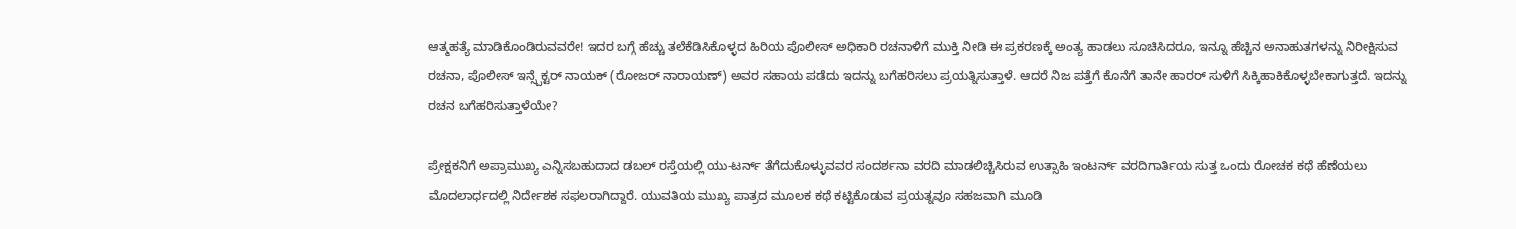ಆತ್ಮಹತ್ಯೆ ಮಾಡಿಕೊಂಡಿರುವವರೇ! ಇದರ ಬಗ್ಗೆ ಹೆಚ್ಚು ತಲೆಕೆಡಿಸಿಕೊಳ್ಳದ ಹಿರಿಯ ಪೊಲೀಸ್ ಅಧಿಕಾರಿ ರಚನಾಳಿಗೆ ಮುಕ್ತಿ ನೀಡಿ ಈ ಪ್ರಕರಣಕ್ಕೆ ಅಂತ್ಯ ಹಾಡಲು ಸೂಚಿಸಿದರೂ, ಇನ್ನೂ ಹೆಚ್ಚಿನ ಅನಾಹುತಗಳನ್ನು ನಿರೀಕ್ಷಿಸುವ ರಚನಾ, ಪೊಲೀಸ್ ಇನ್ಸ್ಪೆಕ್ಟರ್ ನಾಯಕ್ (ರೋಜರ್ ನಾರಾಯಣ್) ಅವರ ಸಹಾಯ ಪಡೆದು ಇದನ್ನು ಬಗೆಹರಿಸಲು ಪ್ರಯತ್ನಿಸುತ್ತಾಳೆ. ಆದರೆ ನಿಜ ಪತ್ತೆಗೆ ಕೊನೆಗೆ ತಾನೇ ಹಾರರ್ ಸುಳಿಗೆ ಸಿಕ್ಕಿಹಾಕಿಕೊಳ್ಳಬೇಕಾಗುತ್ತದೆ. ಇದನ್ನು ರಚನ ಬಗೆಹರಿಸುತ್ತಾಳೆಯೇ?

ಪ್ರೇಕ್ಷಕನಿಗೆ ಅಪ್ರಾಮುಖ್ಯ ಎನ್ನಿಸಬಹುದಾದ ಡಬಲ್ ರಸ್ತೆಯಲ್ಲಿ ಯು-ಟರ್ನ್ ತೆಗೆದುಕೊಳ್ಳುವವರ ಸಂದರ್ಶನಾ ವರದಿ ಮಾಡಲಿಚ್ಚಿಸಿರುವ ಉತ್ಸಾಹಿ ಇಂಟರ್ನ್ ವರದಿಗಾರ್ತಿಯ ಸುತ್ತ ಒಂದು ರೋಚಕ ಕಥೆ ಹೆಣೆಯಲು ಮೊದಲಾರ್ಧದಲ್ಲಿ ನಿರ್ದೇಶಕ ಸಫಲರಾಗಿದ್ದಾರೆ. ಯುವತಿಯ ಮುಖ್ಯ ಪಾತ್ರದ ಮೂಲಕ ಕಥೆ ಕಟ್ಟಿಕೊಡುವ ಪ್ರಯತ್ನವೂ ಸಹಜವಾಗಿ ಮೂಡಿ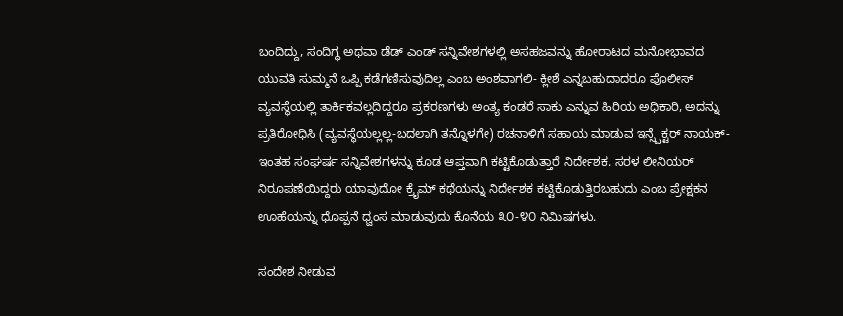ಬಂದಿದ್ದು, ಸಂದಿಗ್ಧ ಅಥವಾ ಡೆಡ್ ಎಂಡ್ ಸನ್ನಿವೇಶಗಳಲ್ಲಿ ಅಸಹಜವನ್ನು ಹೋರಾಟದ ಮನೋಭಾವದ ಯುವತಿ ಸುಮ್ಮನೆ ಒಪ್ಪಿ ಕಡೆಗಣಿಸುವುದಿಲ್ಲ ಎಂಬ ಅಂಶವಾಗಲಿ- ಕ್ಲೀಶೆ ಎನ್ನಬಹುದಾದರೂ ಪೊಲೀಸ್ ವ್ಯವಸ್ಥೆಯಲ್ಲಿ ತಾರ್ಕಿಕವಲ್ಲದಿದ್ದರೂ ಪ್ರಕರಣಗಳು ಅಂತ್ಯ ಕಂಡರೆ ಸಾಕು ಎನ್ನುವ ಹಿರಿಯ ಅಧಿಕಾರಿ, ಅದನ್ನು ಪ್ರತಿರೋಧಿಸಿ (ವ್ಯವಸ್ಥೆಯಲ್ಲಲ್ಲ-ಬದಲಾಗಿ ತನ್ನೊಳಗೇ) ರಚನಾಳಿಗೆ ಸಹಾಯ ಮಾಡುವ ಇನ್ಸ್ಪೆಕ್ಟರ್ ನಾಯಕ್- ಇಂತಹ ಸಂಘರ್ಷ ಸನ್ನಿವೇಶಗಳನ್ನು ಕೂಡ ಆಪ್ತವಾಗಿ ಕಟ್ಟಿಕೊಡುತ್ತಾರೆ ನಿರ್ದೇಶಕ. ಸರಳ ಲೀನಿಯರ್ ನಿರೂಪಣೆಯಿದ್ದರು ಯಾವುದೋ ಕ್ರೈಮ್ ಕಥೆಯನ್ನು ನಿರ್ದೇಶಕ ಕಟ್ಟಿಕೊಡುತ್ತಿರಬಹುದು ಎಂಬ ಪ್ರೇಕ್ಷಕನ ಊಹೆಯನ್ನು ಧೊಪ್ಪನೆ ಧ್ವಂಸ ಮಾಡುವುದು ಕೊನೆಯ ೩೦-೪೦ ನಿಮಿಷಗಳು.

ಸಂದೇಶ ನೀಡುವ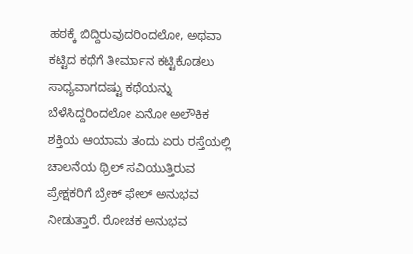ಹಠಕ್ಕೆ ಬಿದ್ದಿರುವುದರಿಂದಲೋ, ಅಥವಾ ಕಟ್ಟಿದ ಕಥೆಗೆ ತೀರ್ಮಾನ ಕಟ್ಟಿಕೊಡಲು ಸಾಧ್ಯವಾಗದಷ್ಟು ಕಥೆಯನ್ನು ಬೆಳೆಸಿದ್ದರಿಂದಲೋ ಏನೋ ಅಲೌಕಿಕ ಶಕ್ತಿಯ ಆಯಾಮ ತಂದು ಏರು ರಸ್ತೆಯಲ್ಲಿ ಚಾಲನೆಯ ಥ್ರಿಲ್ ಸವಿಯುತ್ತಿರುವ ಪ್ರೇಕ್ಷಕರಿಗೆ ಬ್ರೇಕ್ ಫೇಲ್ ಅನುಭವ ನೀಡುತ್ತಾರೆ. ರೋಚಕ ಅನುಭವ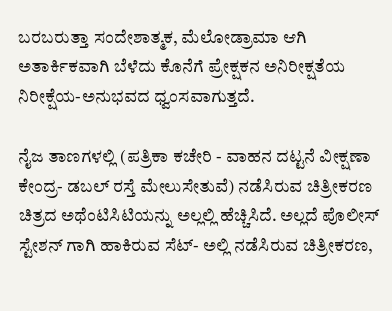ಬರಬರುತ್ತಾ ಸಂದೇಶಾತ್ಮಕ, ಮೆಲೋಡ್ರಾಮಾ ಆಗಿ ಅತಾರ್ಕಿಕವಾಗಿ ಬೆಳೆದು ಕೊನೆಗೆ ಪ್ರೇಕ್ಷಕನ ಅನಿರೀಕ್ಷತೆಯ ನಿರೀಕ್ಷೆಯ-ಅನುಭವದ ಧ್ವಂಸವಾಗುತ್ತದೆ.

ನೈಜ ತಾಣಗಳಲ್ಲಿ (ಪತ್ರಿಕಾ ಕಚೇರಿ - ವಾಹನ ದಟ್ಟನೆ ವೀಕ್ಷಣಾ ಕೇಂದ್ರ- ಡಬಲ್ ರಸ್ತೆ ಮೇಲುಸೇತುವೆ) ನಡೆಸಿರುವ ಚಿತ್ರೀಕರಣ ಚಿತ್ರದ ಅಥೆಂಟಿಸಿಟಿಯನ್ನು ಅಲ್ಲಲ್ಲಿ ಹೆಚ್ಚಿಸಿದೆ. ಅಲ್ಲದೆ ಪೊಲೀಸ್ ಸ್ಟೇಶನ್ ಗಾಗಿ ಹಾಕಿರುವ ಸೆಟ್- ಅಲ್ಲಿ ನಡೆಸಿರುವ ಚಿತ್ರೀಕರಣ,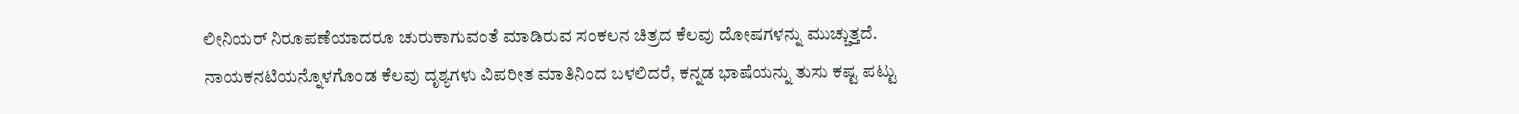ಲೀನಿಯರ್ ನಿರೂಪಣೆಯಾದರೂ ಚುರುಕಾಗುವಂತೆ ಮಾಡಿರುವ ಸಂಕಲನ ಚಿತ್ರದ ಕೆಲವು ದೋಷಗಳನ್ನು ಮುಚ್ಚುತ್ತದೆ. ನಾಯಕನಟಿಯನ್ನೊಳಗೊಂಡ ಕೆಲವು ದೃಶ್ಯಗಳು ವಿಪರೀತ ಮಾತಿನಿಂದ ಬಳಲಿದರೆ, ಕನ್ನಡ ಭಾಷೆಯನ್ನು ತುಸು ಕಷ್ಟ ಪಟ್ಟು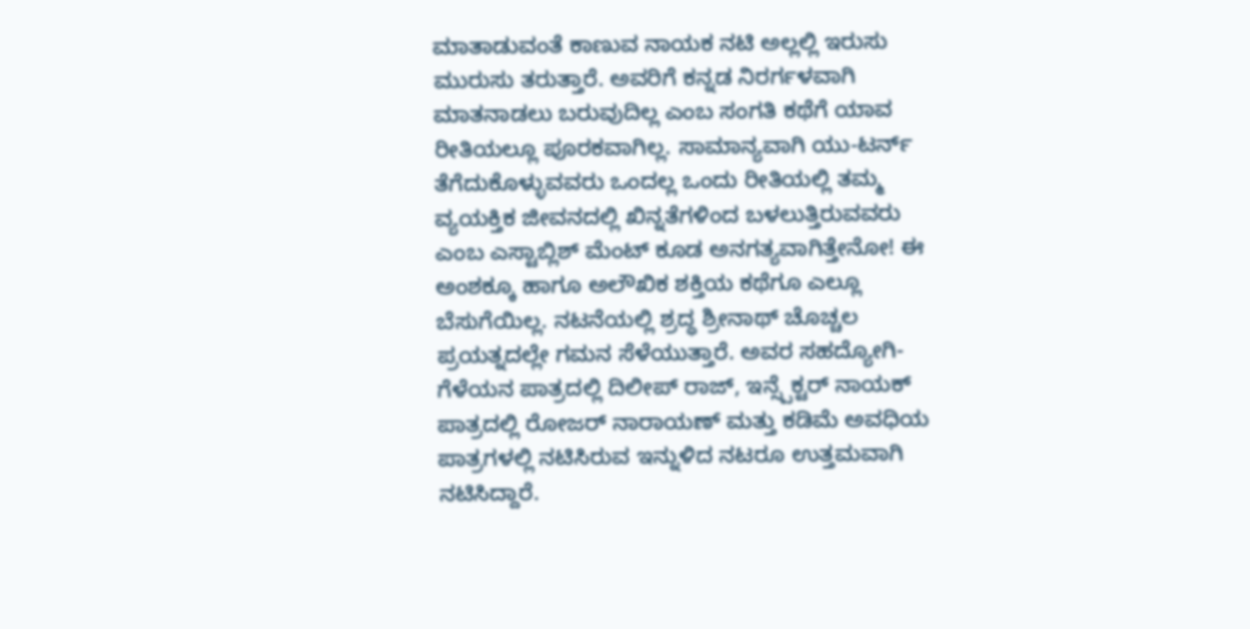ಮಾತಾಡುವಂತೆ ಕಾಣುವ ನಾಯಕ ನಟಿ ಅಲ್ಲಲ್ಲಿ ಇರುಸು ಮುರುಸು ತರುತ್ತಾರೆ. ಅವರಿಗೆ ಕನ್ನಡ ನಿರರ್ಗಳವಾಗಿ ಮಾತನಾಡಲು ಬರುವುದಿಲ್ಲ ಎಂಬ ಸಂಗತಿ ಕಥೆಗೆ ಯಾವ ರೀತಿಯಲ್ಲೂ ಪೂರಕವಾಗಿಲ್ಲ. ಸಾಮಾನ್ಯವಾಗಿ ಯು-ಟರ್ನ್ ತೆಗೆದುಕೊಳ್ಳುವವರು ಒಂದಲ್ಲ ಒಂದು ರೀತಿಯಲ್ಲಿ ತಮ್ಮ ವ್ಯಯಕ್ತಿಕ ಜೀವನದಲ್ಲಿ ಖಿನ್ನತೆಗಳಿಂದ ಬಳಲುತ್ತಿರುವವರು ಎಂಬ ಎಸ್ಟಾಬ್ಲಿಶ್ ಮೆಂಟ್ ಕೂಡ ಅನಗತ್ಯವಾಗಿತ್ತೇನೋ! ಈ ಅಂಶಕ್ಕೂ ಹಾಗೂ ಅಲೌಖಿಕ ಶಕ್ತಿಯ ಕಥೆಗೂ ಎಲ್ಲೂ ಬೆಸುಗೆಯಿಲ್ಲ. ನಟನೆಯಲ್ಲಿ ಶ್ರದ್ಧ ಶ್ರೀನಾಥ್ ಚೊಚ್ಚಲ ಪ್ರಯತ್ನದಲ್ಲೇ ಗಮನ ಸೆಳೆಯುತ್ತಾರೆ. ಅವರ ಸಹದ್ಯೋಗಿ-ಗೆಳೆಯನ ಪಾತ್ರದಲ್ಲಿ ದಿಲೀಪ್ ರಾಜ್, ಇನ್ಸ್ಪೆಕ್ಟರ್ ನಾಯಕ್ ಪಾತ್ರದಲ್ಲಿ ರೋಜರ್ ನಾರಾಯಣ್ ಮತ್ತು ಕಡಿಮೆ ಅವಧಿಯ ಪಾತ್ರಗಳಲ್ಲಿ ನಟಿಸಿರುವ ಇನ್ನುಳಿದ ನಟರೂ ಉತ್ತಮವಾಗಿ ನಟಿಸಿದ್ದಾರೆ.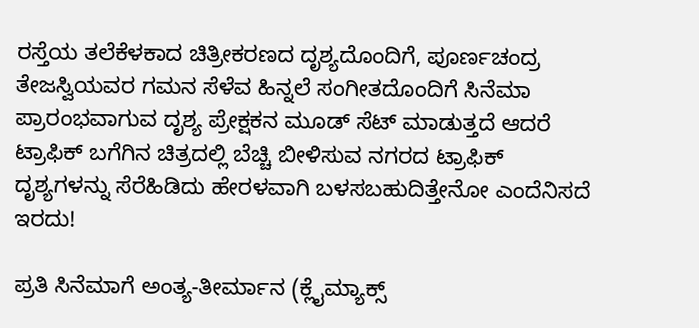ರಸ್ತೆಯ ತಲೆಕೆಳಕಾದ ಚಿತ್ರೀಕರಣದ ದೃಶ್ಯದೊಂದಿಗೆ, ಪೂರ್ಣಚಂದ್ರ ತೇಜಸ್ವಿಯವರ ಗಮನ ಸೆಳೆವ ಹಿನ್ನಲೆ ಸಂಗೀತದೊಂದಿಗೆ ಸಿನೆಮಾ ಪ್ರಾರಂಭವಾಗುವ ದೃಶ್ಯ ಪ್ರೇಕ್ಷಕನ ಮೂಡ್ ಸೆಟ್ ಮಾಡುತ್ತದೆ ಆದರೆ ಟ್ರಾಫಿಕ್ ಬಗೆಗಿನ ಚಿತ್ರದಲ್ಲಿ ಬೆಚ್ಚಿ ಬೀಳಿಸುವ ನಗರದ ಟ್ರಾಫಿಕ್ ದೃಶ್ಯಗಳನ್ನು ಸೆರೆಹಿಡಿದು ಹೇರಳವಾಗಿ ಬಳಸಬಹುದಿತ್ತೇನೋ ಎಂದೆನಿಸದೆ ಇರದು!

ಪ್ರತಿ ಸಿನೆಮಾಗೆ ಅಂತ್ಯ-ತೀರ್ಮಾನ (ಕ್ಲೈಮ್ಯಾಕ್ಸ್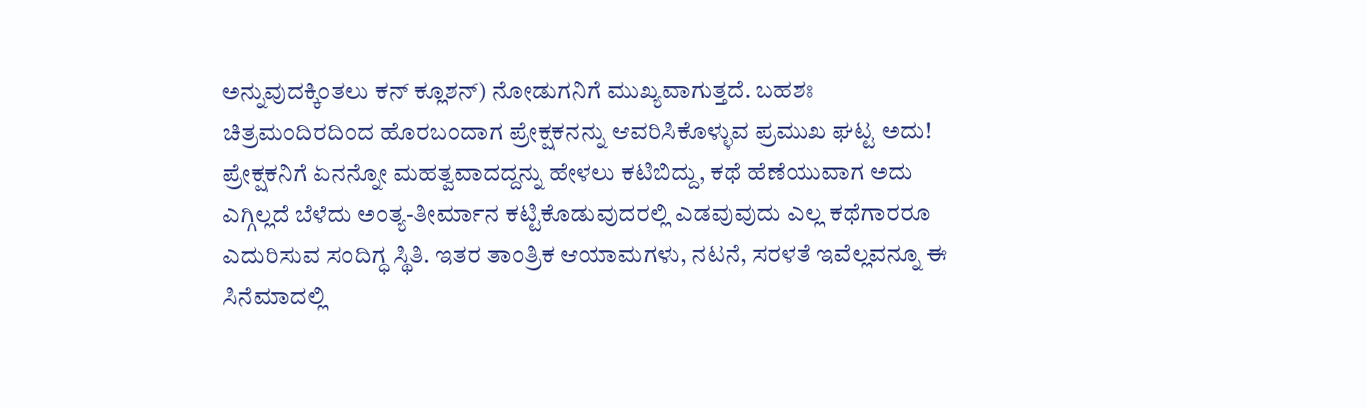ಅನ್ನುವುದಕ್ಕಿಂತಲು ಕನ್ ಕ್ಲೂಶನ್) ನೋಡುಗನಿಗೆ ಮುಖ್ಯವಾಗುತ್ತದೆ. ಬಹಶಃ ಚಿತ್ರಮಂದಿರದಿಂದ ಹೊರಬಂದಾಗ ಪ್ರೇಕ್ಷಕನನ್ನು ಆವರಿಸಿಕೊಳ್ಳುವ ಪ್ರಮುಖ ಘಟ್ಟ ಅದು! ಪ್ರೇಕ್ಷಕನಿಗೆ ಏನನ್ನೋ ಮಹತ್ವವಾದದ್ದನ್ನು ಹೇಳಲು ಕಟಿಬಿದ್ದು, ಕಥೆ ಹೆಣೆಯುವಾಗ ಅದು ಎಗ್ಗಿಲ್ಲದೆ ಬೆಳೆದು ಅಂತ್ಯ-ತೀರ್ಮಾನ ಕಟ್ಟಿಕೊಡುವುದರಲ್ಲಿ ಎಡವುವುದು ಎಲ್ಲ ಕಥೆಗಾರರೂ ಎದುರಿಸುವ ಸಂದಿಗ್ಧ ಸ್ಥಿತಿ. ಇತರ ತಾಂತ್ರಿಕ ಆಯಾಮಗಳು, ನಟನೆ, ಸರಳತೆ ಇವೆಲ್ಲವನ್ನೂ ಈ ಸಿನೆಮಾದಲ್ಲಿ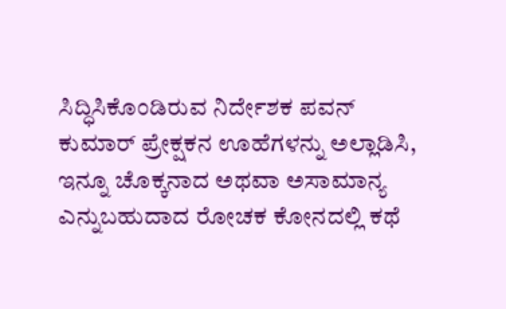ಸಿದ್ಧಿಸಿಕೊಂಡಿರುವ ನಿರ್ದೇಶಕ ಪವನ್ ಕುಮಾರ್ ಪ್ರೇಕ್ಷಕನ ಊಹೆಗಳನ್ನು ಅಲ್ಲಾಡಿಸಿ, ಇನ್ನೂ ಚೊಕ್ಕನಾದ ಅಥವಾ ಅಸಾಮಾನ್ಯ ಎನ್ನುಬಹುದಾದ ರೋಚಕ ಕೋನದಲ್ಲಿ ಕಥೆ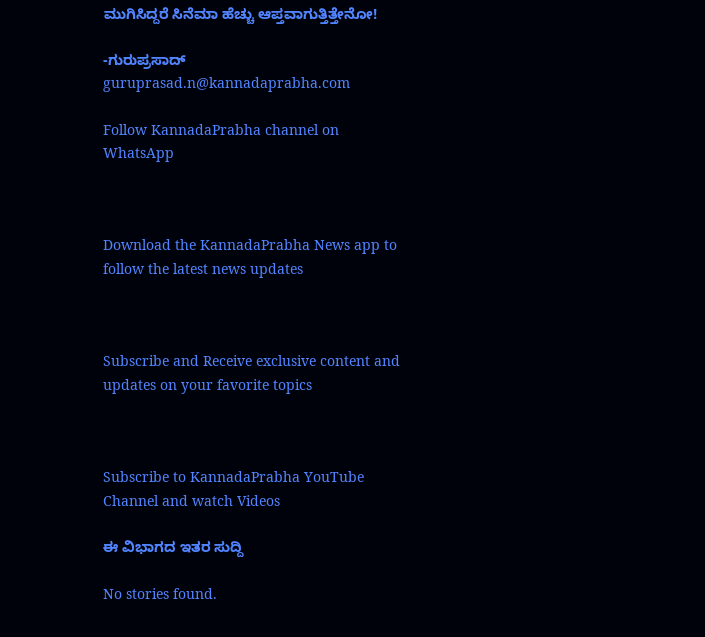ಮುಗಿಸಿದ್ದರೆ ಸಿನೆಮಾ ಹೆಚ್ಚು ಆಪ್ತವಾಗುತ್ತಿತ್ತೇನೋ!

-ಗುರುಪ್ರಸಾದ್
guruprasad.n@kannadaprabha.com

Follow KannadaPrabha channel on WhatsApp



Download the KannadaPrabha News app to follow the latest news updates



Subscribe and Receive exclusive content and updates on your favorite topics



Subscribe to KannadaPrabha YouTube Channel and watch Videos

ಈ ವಿಭಾಗದ ಇತರ ಸುದ್ದಿ

No stories found.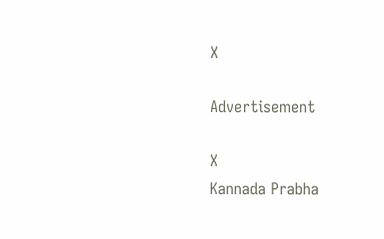X

Advertisement

X
Kannada Prabha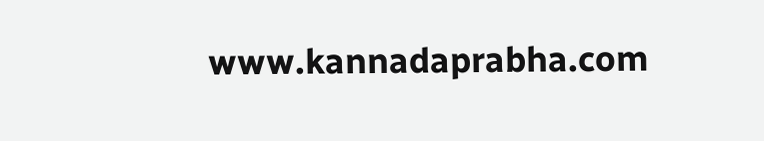www.kannadaprabha.com